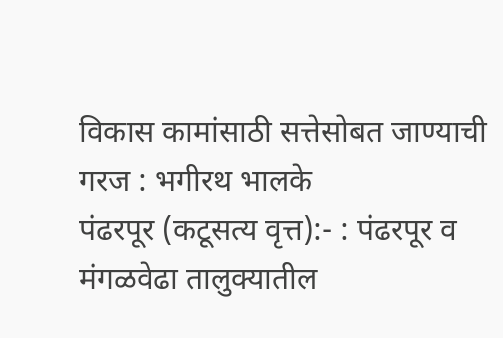विकास कामांसाठी सत्तेसोबत जाण्याची गरज : भगीरथ भालके
पंढरपूर (कटूसत्य वृत्त):- : पंढरपूर व मंगळवेढा तालुक्यातील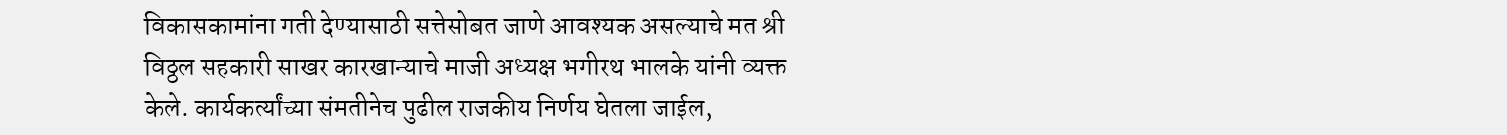विकासकामांना गती देण्यासाठी सत्तेसोबत जाणे आवश्यक असल्याचे मत श्री विठ्ठल सहकारी साखर कारखान्याचे माजी अध्यक्ष भगीरथ भालके यांनी व्यक्त केले. कार्यकर्त्यांच्या संमतीनेच पुढील राजकीय निर्णय घेतला जाईल,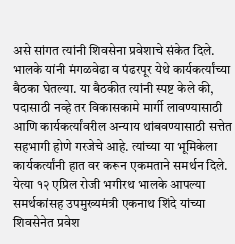असे सांगत त्यांनी शिवसेना प्रवेशाचे संकेत दिले.
भालके यांनी मंगळवेढा व पंढरपूर येथे कार्यकर्त्यांच्या बैठका घेतल्या. या बैठकीत त्यांनी स्पष्ट केले की, पदासाठी नव्हे तर विकासकामे मार्गी लावण्यासाठी आणि कार्यकर्त्यांवरील अन्याय थांबवण्यासाठी सत्तेत सहभागी होणे गरजेचे आहे. त्यांच्या या भूमिकेला कार्यकर्त्यांनी हात वर करून एकमताने समर्थन दिले.
येत्या १२ एप्रिल रोजी भगीरथ भालके आपल्या समर्थकांसह उपमुख्यमंत्री एकनाथ शिंदे यांच्या शिवसेनेत प्रवेश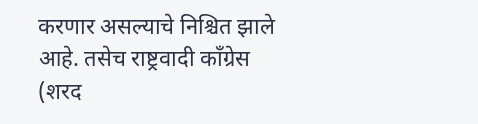करणार असल्याचे निश्चित झाले आहे. तसेच राष्ट्रवादी काँग्रेस (शरद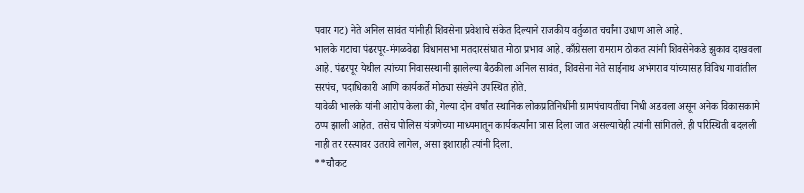पवार गट) नेते अनिल सावंत यांनीही शिवसेना प्रवेशाचे संकेत दिल्याने राजकीय वर्तुळात चर्चांना उधाण आले आहे.
भालके गटाचा पंढरपूर-मंगळवेढा विधानसभा मतदारसंघात मोठा प्रभाव आहे. काँग्रेसला रामराम ठोकत त्यांनी शिवसेनेकडे झुकाव दाखवला आहे. पंढरपूर येथील त्यांच्या निवासस्थानी झालेल्या बैठकीला अनिल सावंत, शिवसेना नेते साईनाथ अभंगराव यांच्यासह विविध गावांतील सरपंच, पदाधिकारी आणि कार्यकर्ते मोठ्या संख्येने उपस्थित होते.
यावेळी भालके यांनी आरोप केला की, गेल्या दोन वर्षांत स्थानिक लोकप्रतिनिधींनी ग्रामपंचायतींचा निधी अडवला असून अनेक विकासकामे ठप्प झाली आहेत. तसेच पोलिस यंत्रणेच्या माध्यमातून कार्यकर्त्यांना त्रास दिला जात असल्याचेही त्यांनी सांगितले. ही परिस्थिती बदलली नाही तर रस्त्यावर उतरावे लागेल, असा इशाराही त्यांनी दिला.
**चौकट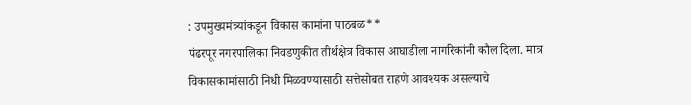: उपमुख्यमंत्र्यांकडून विकास कामांना पाठबळ**
पंढरपूर नगरपालिका निवडणुकीत तीर्थक्षेत्र विकास आघाडीला नागरिकांनी कौल दिला. मात्र विकासकामांसाठी निधी मिळवण्यासाठी सत्तेसोबत राहणे आवश्यक असल्याचे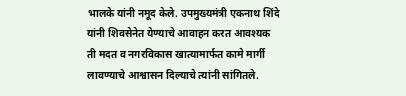भालके यांनी नमूद केले. उपमुख्यमंत्री एकनाथ शिंदे यांनी शिवसेनेत येण्याचे आवाहन करत आवश्यक ती मदत व नगरविकास खात्यामार्फत कामे मार्गी लावण्याचे आश्वासन दिल्याचे त्यांनी सांगितले.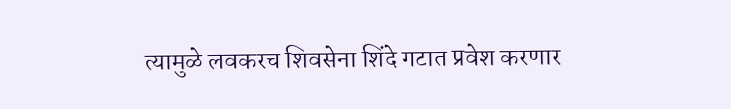त्यामुळे लवकरच शिवसेना शिंदे गटात प्रवेश करणार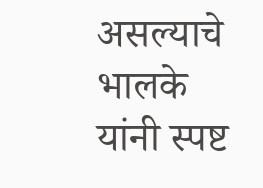असल्याचे भालके यांनी स्पष्ट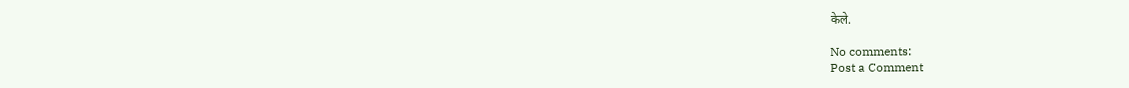केले.

No comments:
Post a Comment